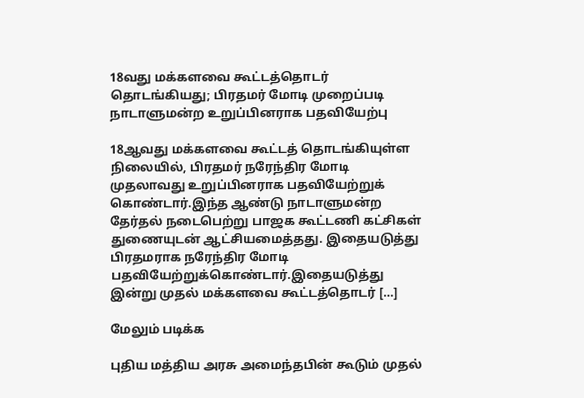18வது மக்களவை கூட்டத்தொடர் தொடங்கியது; பிரதமர் மோடி முறைப்படி நாடாளுமன்ற உறுப்பினராக பதவியேற்பு

18ஆவது மக்களவை கூட்டத் தொடங்கியுள்ள நிலையில், பிரதமர் நரேந்திர மோடி முதலாவது உறுப்பினராக பதவியேற்றுக் கொண்டார்.இந்த ஆண்டு நாடாளுமன்ற தேர்தல் நடைபெற்று பாஜக கூட்டணி கட்சிகள் துணையுடன் ஆட்சியமைத்தது. இதையடுத்து பிரதமராக நரேந்திர மோடி பதவியேற்றுக்கொண்டார்.இதையடுத்து இன்று முதல் மக்களவை கூட்டத்தொடர் […]

மேலும் படிக்க

புதிய மத்திய அரசு அமைந்தபின் கூடும் முதல்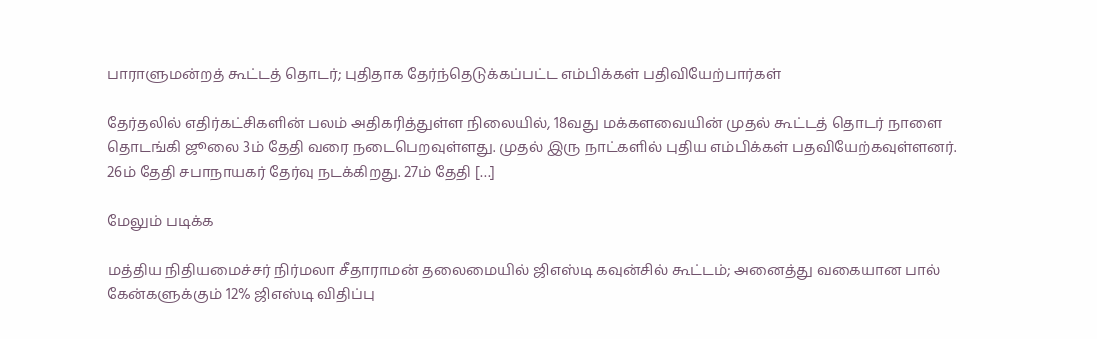பாராளுமன்றத் கூட்டத் தொடர்; புதிதாக தேர்ந்தெடுக்கப்பட்ட எம்பிக்கள் பதிவியேற்பார்கள்

தேர்தலில் எதிர்கட்சிகளின் பலம் அதிகரித்துள்ள நிலையில், 18வது மக்களவையின் முதல் கூட்டத் தொடர் நாளை தொடங்கி ஜூலை 3ம் தேதி வரை நடைபெறவுள்ளது. முதல் இரு நாட்களில் புதிய எம்பிக்கள் பதவியேற்கவுள்ளனர். 26ம் தேதி சபாநாயகர் தேர்வு நடக்கிறது. 27ம் தேதி […]

மேலும் படிக்க

மத்திய நிதியமைச்சர் நிர்மலா சீதாராமன் தலைமையில் ஜிஎஸ்டி கவுன்சில் கூட்டம்; அனைத்து வகையான பால் கேன்களுக்கும் 12% ஜிஎஸ்டி விதிப்பு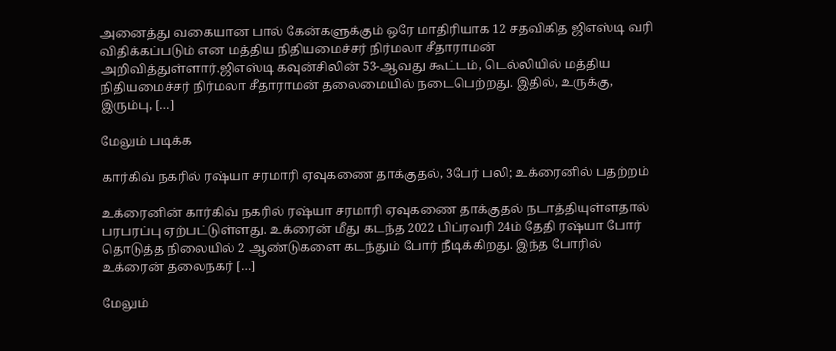அனைத்து வகையான பால் கேன்களுக்கும் ஒரே மாதிரியாக 12 சதவிகித ஜிஎஸ்டி வரி விதிக்கப்படும் என மத்திய நிதியமைச்சர் நிர்மலா சீதாராமன் அறிவித்துள்ளார்.ஜிஎஸ்டி கவுன்சிலின் 53-ஆவது கூட்டம், டெல்லியில் மத்திய நிதியமைச்சர் நிர்மலா சீதாராமன் தலைமையில் நடைபெற்றது. இதில், உருக்கு, இரும்பு, […]

மேலும் படிக்க

கார்கிவ் நகரில் ரஷ்யா சரமாரி ஏவுகணை தாக்குதல், 3பேர் பலி; உக்ரைனில் பதற்றம்

உக்ரைனின் கார்கிவ் நகரில் ரஷ்யா சரமாரி ஏவுகணை தாக்குதல் நடாத்தியுள்ளதால் பரபரப்பு ஏற்பட்டுள்ளது. உக்ரைன் மீது கடந்த 2022 பிப்ரவரி 24ம் தேதி ரஷ்யா போர் தொடுத்த நிலையில் 2 ஆண்டுகளை கடந்தும் போர் நீடிக்கிறது. இந்த போரில் உக்ரைன் தலைநகர் […]

மேலும்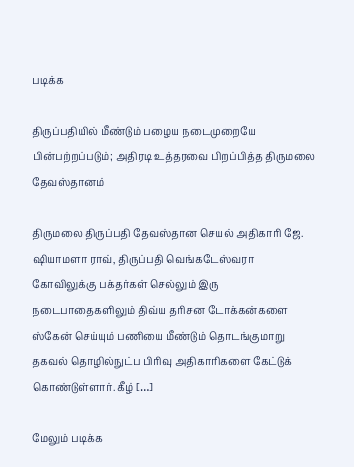படிக்க

திருப்பதியில் மீண்டும் பழைய நடைமுறையே பின்பற்றப்படும்; அதிரடி உத்தரவை பிறப்பித்த திருமலை தேவஸ்தானம்

திருமலை திருப்பதி தேவஸ்தான செயல் அதிகாரி ஜே. ஷியாமளா ராவ், திருப்பதி வெங்கடேஸ்வரா கோவிலுக்கு பக்தர்கள் செல்லும் இரு நடைபாதைகளிலும் திவ்ய தரிசன டோக்கன்களை ஸ்கேன் செய்யும் பணியை மீண்டும் தொடங்குமாறு தகவல் தொழில்நுட்ப பிரிவு அதிகாரிகளை கேட்டுக் கொண்டுள்ளார். கீழ் […]

மேலும் படிக்க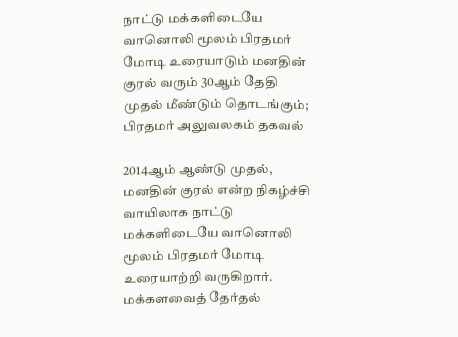நாட்டு மக்களிடையே வானொலி மூலம் பிரதமர் மோடி உரையாடும் மனதின் குரல் வரும் 30ஆம் தேதி முதல் மீண்டும் தொடங்கும்; பிரதமர் அலுவலகம் தகவல்

2014ஆம் ஆண்டு முதல், மனதின் குரல் என்ற நிகழ்ச்சி வாயிலாக நாட்டு மக்களிடையே வானொலி மூலம் பிரதமர் மோடி உரையாற்றி வருகிறார். மக்களவைத் தேர்தல்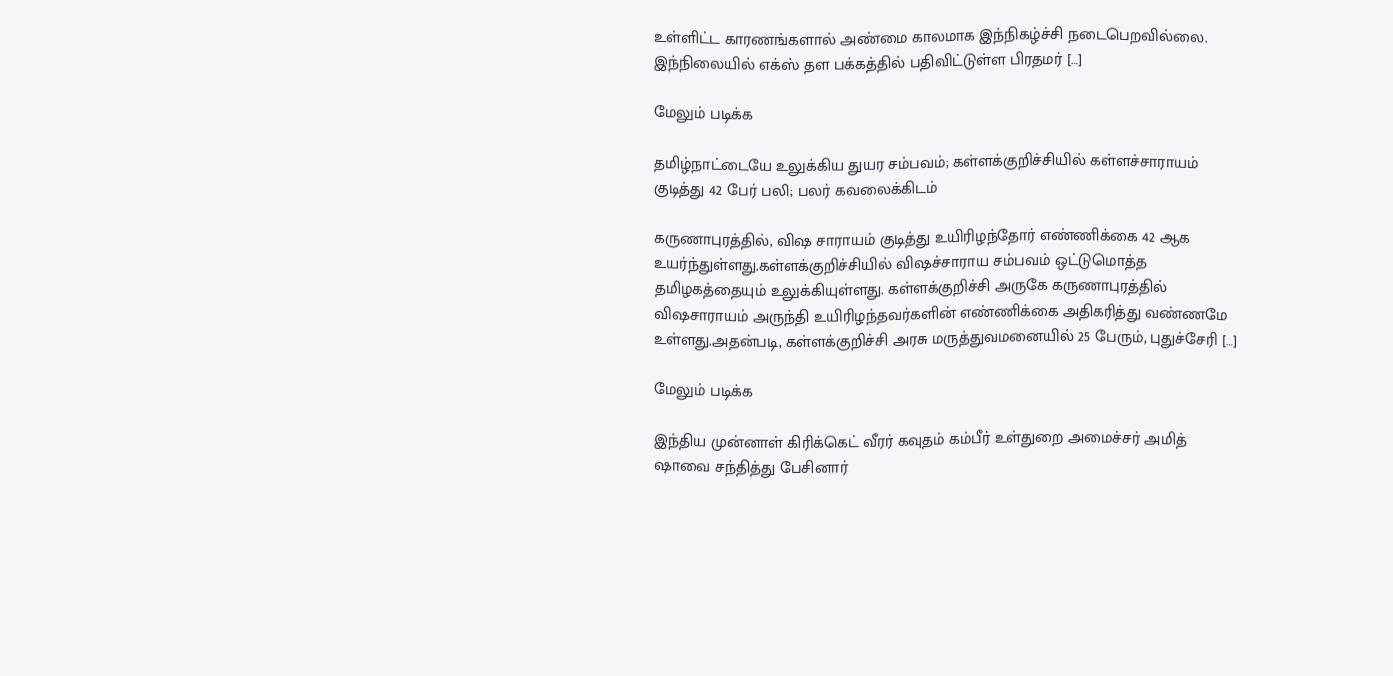உள்ளிட்ட காரணங்களால் அண்மை காலமாக இந்நிகழ்ச்சி நடைபெறவில்லை. இந்நிலையில் எக்ஸ் தள பக்கத்தில் பதிவிட்டுள்ள பிரதமர் […]

மேலும் படிக்க

தமிழ்நாட்டையே உலுக்கிய துயர சம்பவம்; கள்ளக்குறிச்சியில் கள்ளச்சாராயம் குடித்து 42 பேர் பலி; பலர் கவலைக்கிடம்

கருணாபுரத்தில், விஷ சாராயம் குடித்து உயிரிழந்தோர் எண்ணிக்கை 42 ஆக உயர்ந்துள்ளது.கள்ளக்குறிச்சியில் விஷச்சாராய சம்பவம் ஒட்டுமொத்த தமிழகத்தையும் உலுக்கியுள்ளது. கள்ளக்குறிச்சி அருகே கருணாபுரத்தில் விஷசாராயம் அருந்தி உயிரிழந்தவர்களின் எண்ணிக்கை அதிகரித்து வண்ணமே உள்ளது.அதன்படி, கள்ளக்குறிச்சி அரசு மருத்துவமனையில் 25 பேரும், புதுச்சேரி […]

மேலும் படிக்க

இந்திய முன்னாள் கிரிக்கெட் வீரர் கவுதம் கம்பீர் உள்துறை அமைச்சர் அமித் ஷாவை சந்தித்து பேசினார்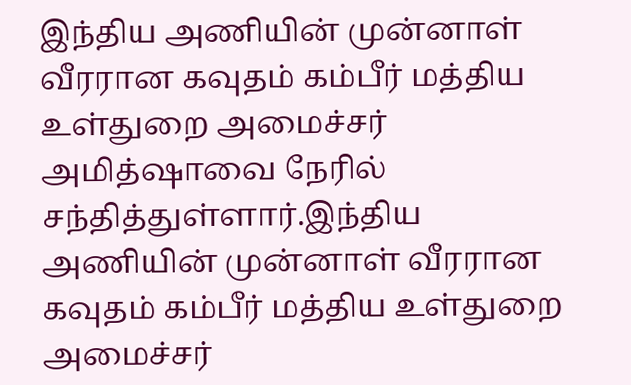இந்திய அணியின் முன்னாள் வீரரான கவுதம் கம்பீர் மத்திய உள்துறை அமைச்சர் அமித்ஷாவை நேரில் சந்தித்துள்ளார்.இந்திய அணியின் முன்னாள் வீரரான கவுதம் கம்பீர் மத்திய உள்துறை அமைச்சர்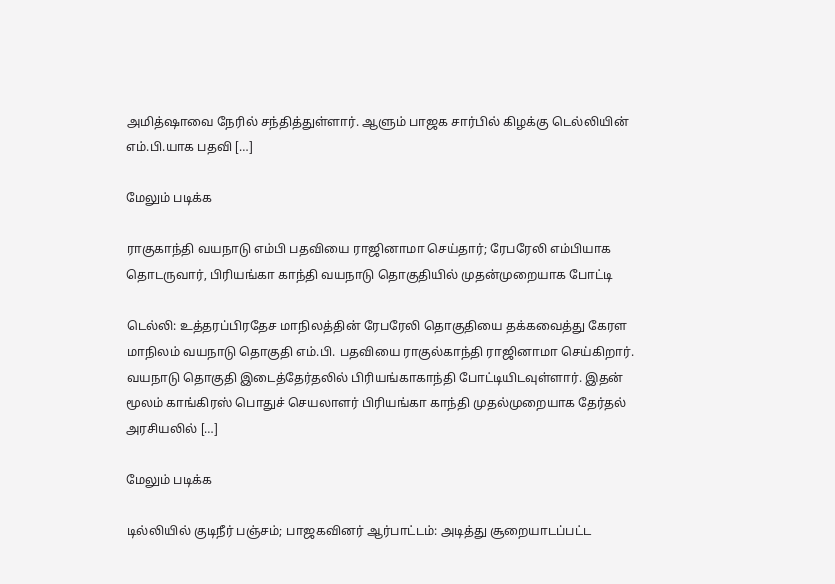அமித்ஷாவை நேரில் சந்தித்துள்ளார். ஆளும் பாஜக சார்பில் கிழக்கு டெல்லியின் எம்.பி.யாக பதவி […]

மேலும் படிக்க

ராகுகாந்தி வயநாடு எம்பி பதவியை ராஜினாமா செய்தார்; ரேபரேலி எம்பியாக தொடருவார், பிரியங்கா காந்தி வயநாடு தொகுதியில் முதன்முறையாக போட்டி

டெல்லி: உத்தரப்பிரதேச மாநிலத்தின் ரேபரேலி தொகுதியை தக்கவைத்து கேரள மாநிலம் வயநாடு தொகுதி எம்.பி. பதவியை ராகுல்காந்தி ராஜினாமா செய்கிறார். வயநாடு தொகுதி இடைத்தேர்தலில் பிரியங்காகாந்தி போட்டியிடவுள்ளார். இதன் மூலம் காங்கிரஸ் பொதுச் செயலாளர் பிரியங்கா காந்தி முதல்முறையாக தேர்தல் அரசியலில் […]

மேலும் படிக்க

டில்லியில் குடிநீர் பஞ்சம்; பாஜகவினர் ஆர்பாட்டம்: அடித்து சூறையாடப்பட்ட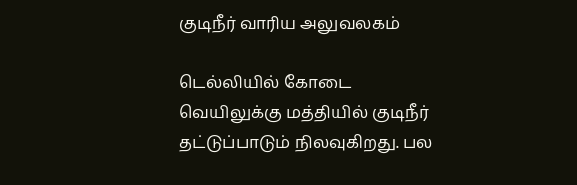குடிநீர் வாரிய அலுவலகம்

டெல்லியில் கோடை வெயிலுக்கு மத்தியில் குடிநீர் தட்டுப்பாடும் நிலவுகிறது. பல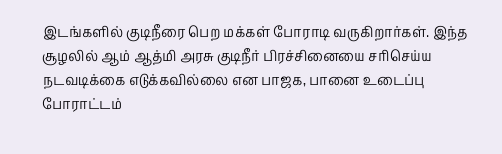இடங்களில் குடிநீரை பெற மக்கள் போராடி வருகிறார்கள். இந்த சூழலில் ஆம் ஆத்மி அரசு குடிநீர் பிரச்சினையை சரிசெய்ய நடவடிக்கை எடுக்கவில்லை என பாஜக, பானை உடைப்பு போராட்டம்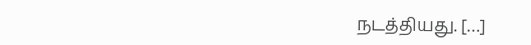நடத்தியது. […]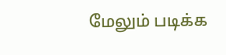மேலும் படிக்க